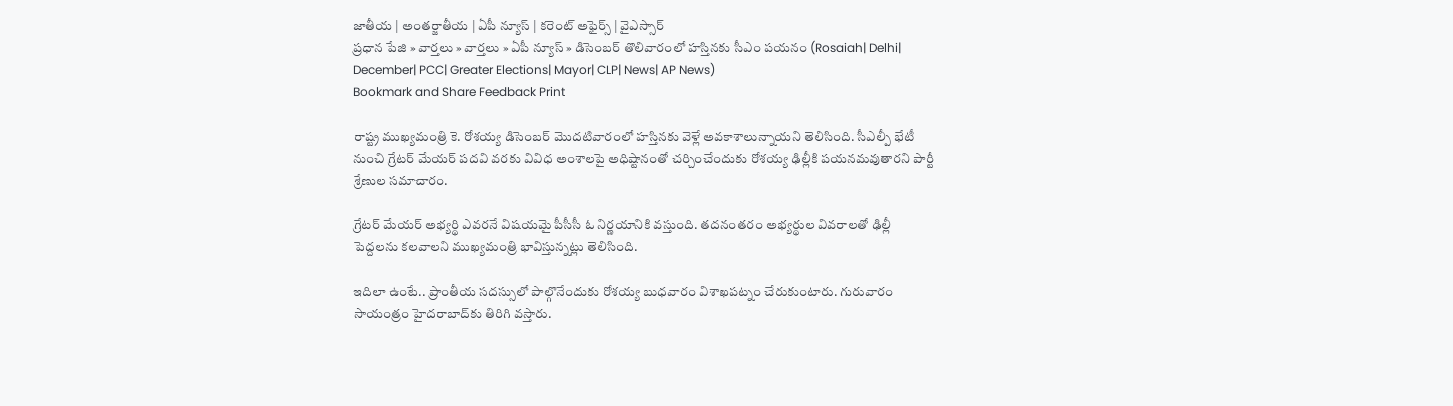జాతీయ | అంతర్జాతీయ | ఏపీ న్యూస్ | కరెంట్ అఫైర్స్ | వైఎస్సార్
ప్రధాన పేజి » వార్తలు » వార్తలు » ఏపీ న్యూస్ » డిసెంబర్‌ తొలివారంలో హస్తినకు సీఎం పయనం (Rosaiah| Delhi| December| PCC| Greater Elections| Mayor| CLP| News| AP News)
Bookmark and Share Feedback Print

రాష్ట్ర ముఖ్యమంత్రి కె. రోశయ్య డిసెంబర్ మొదటివారంలో హస్తినకు వెళ్లే అవకాశాలున్నాయని తెలిసింది. సీఎల్పీ భేటీ నుంచి గ్రేటర్ మేయర్ పదవి వరకు వివిధ అంశాలపై అధిష్టానంతో చర్చించేందుకు రోశయ్య ఢిల్లీకి పయనమవుతారని పార్టీ శ్రేణుల సమాచారం.

గ్రేటర్ మేయర్ అభ్యర్థి ఎవరనే విషయమై పీసీసీ ఓ నిర్ణయానికి వస్తుంది. తదనంతరం అభ్యర్థుల వివరాలతో ఢిల్లీ పెద్దలను కలవాలని ముఖ్యమంత్రి భావిస్తున్నట్లు తెలిసింది.

ఇదిలా ఉంటే.. ప్రాంతీయ సదస్సులో పాల్గొనేందుకు రోశయ్య బుధవారం విశాఖపట్నం చేరుకుంటారు. గురువారం సాయంత్రం హైదరాబాద్‌కు తిరిగి వస్తారు.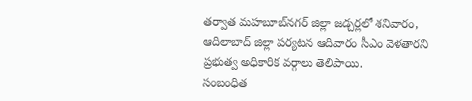తర్వాత మహబూబ్‌నగర్ జిల్లా జడ్చర్లలో శనివారం, ఆదిలాబాద్ జిల్లా పర్యటన ఆదివారం సీఎం వెళతారని ప్రభుత్వ అధికారిక వర్గాలు తెలిపాయి.
సంబంధిత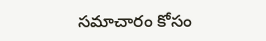సమాచారం కోసం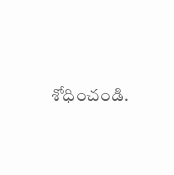శోధించండి.